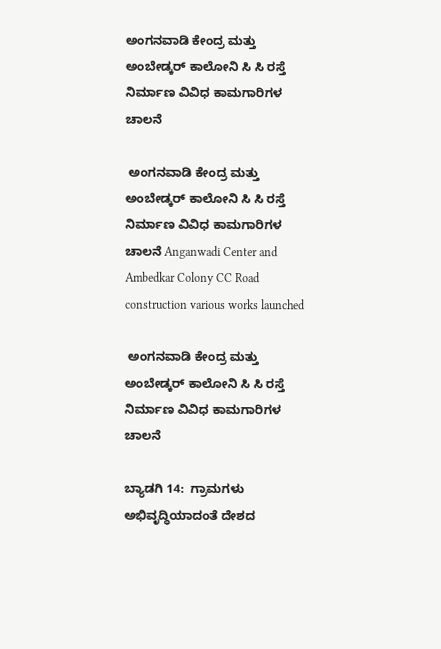ಅಂಗನವಾಡಿ ಕೇಂದ್ರ ಮತ್ತು ಅಂಬೇಡ್ಕರ್ ಕಾಲೋನಿ ಸಿ ಸಿ ರಸ್ತೆ ನಿರ್ಮಾಣ ವಿವಿಧ ಕಾಮಗಾರಿಗಳ ಚಾಲನೆ

 ಅಂಗನವಾಡಿ ಕೇಂದ್ರ ಮತ್ತು ಅಂಬೇಡ್ಕರ್ ಕಾಲೋನಿ ಸಿ ಸಿ ರಸ್ತೆ ನಿರ್ಮಾಣ ವಿವಿಧ ಕಾಮಗಾರಿಗಳ ಚಾಲನೆ Anganwadi Center and Ambedkar Colony CC Road construction various works launched

 ಅಂಗನವಾಡಿ ಕೇಂದ್ರ ಮತ್ತು ಅಂಬೇಡ್ಕರ್ ಕಾಲೋನಿ ಸಿ ಸಿ ರಸ್ತೆ ನಿರ್ಮಾಣ ವಿವಿಧ ಕಾಮಗಾರಿಗಳ ಚಾಲನೆ

ಬ್ಯಾಡಗಿ 14:  ಗ್ರಾಮಗಳು ಅಭಿವೃದ್ಧಿಯಾದಂತೆ ದೇಶದ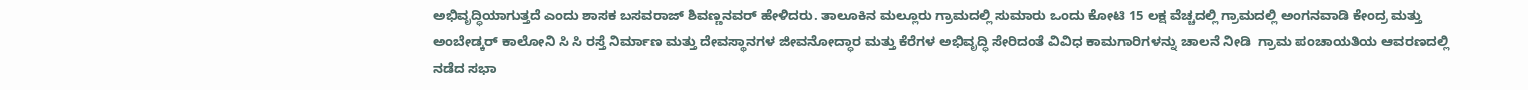ಅಭಿವೃದ್ಧಿಯಾಗುತ್ತದೆ ಎಂದು ಶಾಸಕ ಬಸವರಾಜ್ ಶಿವಣ್ಣನವರ್ ಹೇಳಿದರು. ತಾಲೂಕಿನ ಮಲ್ಲೂರು ಗ್ರಾಮದಲ್ಲಿ ಸುಮಾರು ಒಂದು ಕೋಟಿ 15 ಲಕ್ಷ ವೆಚ್ಚದಲ್ಲಿ ಗ್ರಾಮದಲ್ಲಿ ಅಂಗನವಾಡಿ ಕೇಂದ್ರ ಮತ್ತು ಅಂಬೇಡ್ಕರ್ ಕಾಲೋನಿ ಸಿ ಸಿ ರಸ್ತೆ ನಿರ್ಮಾಣ ಮತ್ತು ದೇವಸ್ಥಾನಗಳ ಜೀವನೋದ್ಧಾರ ಮತ್ತು ಕೆರೆಗಳ ಅಭಿವೃದ್ಧಿ ಸೇರಿದಂತೆ ವಿವಿಧ ಕಾಮಗಾರಿಗಳನ್ನು ಚಾಲನೆ ನೀಡಿ  ಗ್ರಾಮ ಪಂಚಾಯತಿಯ ಆವರಣದಲ್ಲಿ ನಡೆದ ಸಭಾ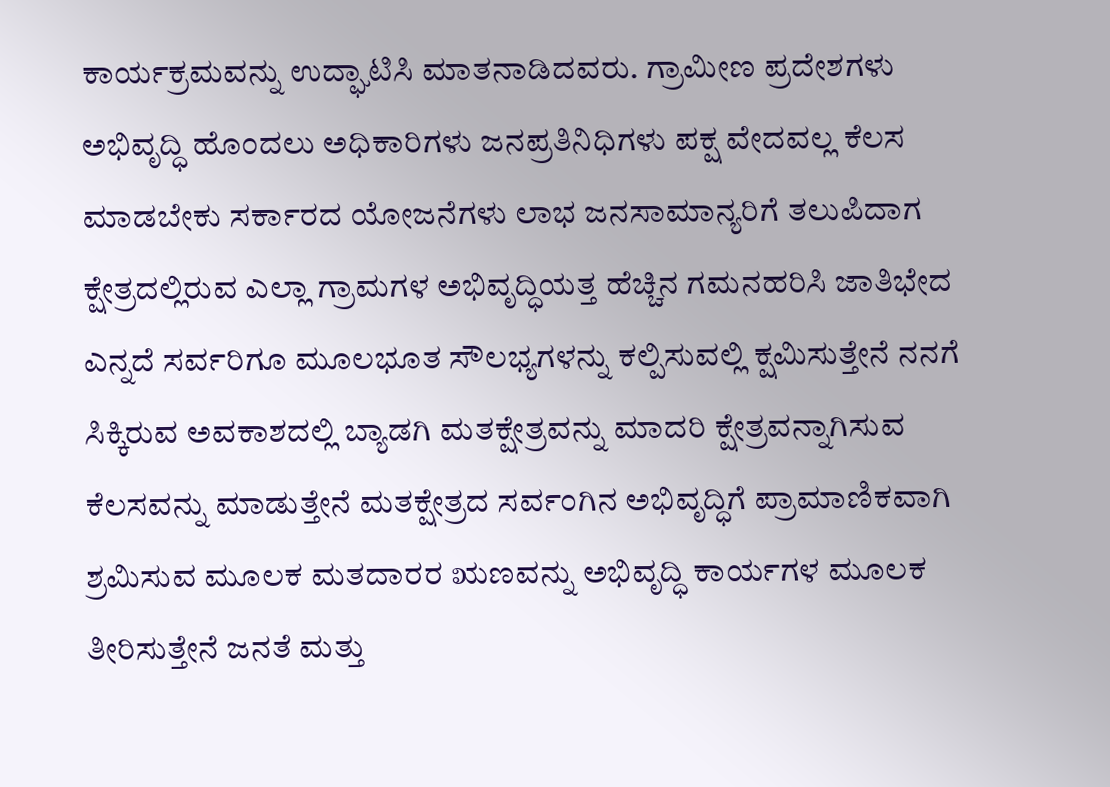ಕಾರ್ಯಕ್ರಮವನ್ನು ಉದ್ಘಾಟಿಸಿ ಮಾತನಾಡಿದವರು. ಗ್ರಾಮೀಣ ಪ್ರದೇಶಗಳು ಅಭಿವೃದ್ಧಿ ಹೊಂದಲು ಅಧಿಕಾರಿಗಳು ಜನಪ್ರತಿನಿಧಿಗಳು ಪಕ್ಷ ವೇದವಲ್ಲ ಕೆಲಸ ಮಾಡಬೇಕು ಸರ್ಕಾರದ ಯೋಜನೆಗಳು ಲಾಭ ಜನಸಾಮಾನ್ಯರಿಗೆ ತಲುಪಿದಾಗ ಕ್ಷೇತ್ರದಲ್ಲಿರುವ ಎಲ್ಲಾ ಗ್ರಾಮಗಳ ಅಭಿವೃದ್ಧಿಯತ್ತ ಹೆಚ್ಚಿನ ಗಮನಹರಿಸಿ ಜಾತಿಭೇದ ಎನ್ನದೆ ಸರ್ವರಿಗೂ ಮೂಲಭೂತ ಸೌಲಭ್ಯಗಳನ್ನು ಕಲ್ಪಿಸುವಲ್ಲಿ ಕ್ಷಮಿಸುತ್ತೇನೆ ನನಗೆ ಸಿಕ್ಕಿರುವ ಅವಕಾಶದಲ್ಲಿ ಬ್ಯಾಡಗಿ ಮತಕ್ಷೇತ್ರವನ್ನು ಮಾದರಿ ಕ್ಷೇತ್ರವನ್ನಾಗಿಸುವ ಕೆಲಸವನ್ನು ಮಾಡುತ್ತೇನೆ ಮತಕ್ಷೇತ್ರದ ಸರ್ವಂಗಿನ ಅಭಿವೃದ್ಧಿಗೆ ಪ್ರಾಮಾಣಿಕವಾಗಿ ಶ್ರಮಿಸುವ ಮೂಲಕ ಮತದಾರರ ಋಣವನ್ನು ಅಭಿವೃದ್ಧಿ ಕಾರ್ಯಗಳ ಮೂಲಕ ತೀರಿಸುತ್ತೇನೆ ಜನತೆ ಮತ್ತು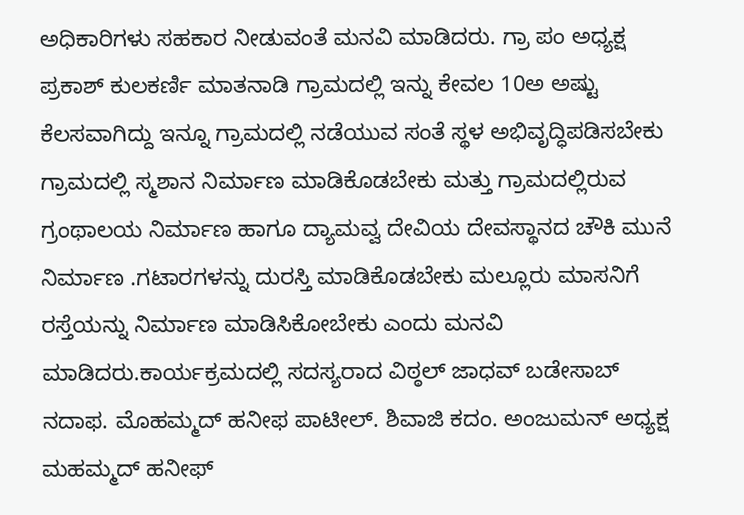ಅಧಿಕಾರಿಗಳು ಸಹಕಾರ ನೀಡುವಂತೆ ಮನವಿ ಮಾಡಿದರು. ಗ್ರಾ ಪಂ ಅಧ್ಯಕ್ಷ ಪ್ರಕಾಶ್ ಕುಲಕರ್ಣಿ ಮಾತನಾಡಿ ಗ್ರಾಮದಲ್ಲಿ ಇನ್ನು ಕೇವಲ 10ಅ ಅಷ್ಟು ಕೆಲಸವಾಗಿದ್ದು ಇನ್ನೂ ಗ್ರಾಮದಲ್ಲಿ ನಡೆಯುವ ಸಂತೆ ಸ್ಥಳ ಅಭಿವೃದ್ಧಿಪಡಿಸಬೇಕು ಗ್ರಾಮದಲ್ಲಿ ಸ್ಮಶಾನ ನಿರ್ಮಾಣ ಮಾಡಿಕೊಡಬೇಕು ಮತ್ತು ಗ್ರಾಮದಲ್ಲಿರುವ ಗ್ರಂಥಾಲಯ ನಿರ್ಮಾಣ ಹಾಗೂ ದ್ಯಾಮವ್ವ ದೇವಿಯ ದೇವಸ್ಥಾನದ ಚೌಕಿ ಮುನೆ ನಿರ್ಮಾಣ .ಗಟಾರಗಳನ್ನು ದುರಸ್ತಿ ಮಾಡಿಕೊಡಬೇಕು ಮಲ್ಲೂರು ಮಾಸನಿಗೆ ರಸ್ತೆಯನ್ನು ನಿರ್ಮಾಣ ಮಾಡಿಸಿಕೋಬೇಕು ಎಂದು ಮನವಿ ಮಾಡಿದರು.ಕಾರ್ಯಕ್ರಮದಲ್ಲಿ ಸದಸ್ಯರಾದ ವಿಠ್ಠಲ್ ಜಾಧವ್ ಬಡೇಸಾಬ್ ನದಾಫ. ಮೊಹಮ್ಮದ್ ಹನೀಫ ಪಾಟೀಲ್‌. ಶಿವಾಜಿ ಕದಂ. ಅಂಜುಮನ್ ಅಧ್ಯಕ್ಷ ಮಹಮ್ಮದ್ ಹನೀಫ್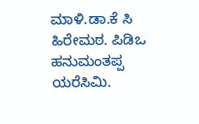ಮಾಳಿ.ಡಾ.ಕೆ ಸಿ ಹಿರೇಮಠ. ಪಿಡಿಒ ಹನುಮಂತಪ್ಪ ಯರೆಸಿಮಿ.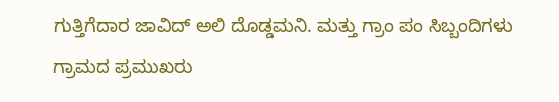ಗುತ್ತಿಗೆದಾರ ಜಾವಿದ್ ಅಲಿ ದೊಡ್ಡಮನಿ. ಮತ್ತು ಗ್ರಾಂ ಪಂ ಸಿಬ್ಬಂದಿಗಳು ಗ್ರಾಮದ ಪ್ರಮುಖರು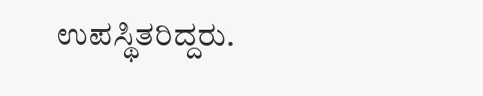ಉಪಸ್ಥಿತರಿದ್ದರು.